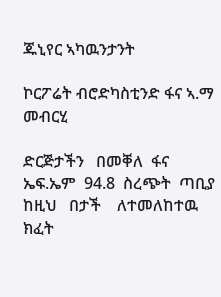ጁኒየር ኣካዉንታንት

ኮርፖሬት ብሮድካስቲንድ ፋና ኣ.ማ
መብርሂ

ድርጅታችን   በመቐለ  ፋና  ኤፍ.ኤም  94.8  ስረጭት  ጣቢያ   ከዚህ   በታች    ለተመለከተዉ    ክፈት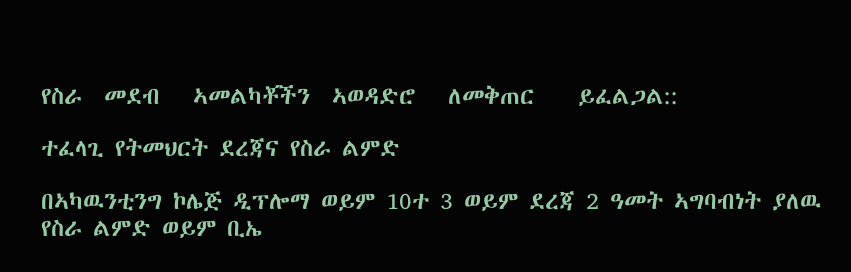የስራ  መደብ   ኣመልካቾችን  ኣወዳድሮ   ለመቅጠር    ይፈልጋል::

ተፈላጊ የትመህርት ደረጃና የስራ ልምድ

በኣካዉንቲንግ ኮሌጅ ዲፕሎማ ወይም 10ተ 3 ወይም ደረጃ 2 ዓመት ኣግባብነት ያለዉ የስራ ልምድ ወይም ቢኤ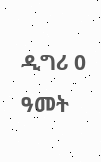ዲግሪ 0 ዓመት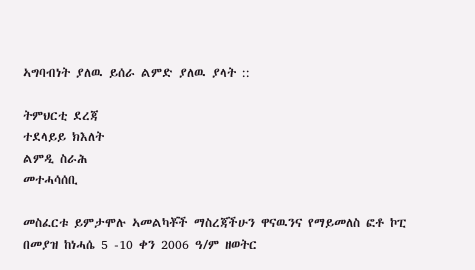ኣግባብነት ያለዉ ይሰራ ልምድ ያለዉ ያላት ::

ትምህርቲ ደረጃ
ተደላይይ ክእለት
ልምዲ ስራሕ
መተሓሳሰቢ

መስፈርቱ ይምታሞሉ ኣመልካቾች ማስረጃችሁን ዋናዉንና የማይመለስ ፎቶ ኮፒ በመያዝ ከነሓሴ 5 -10 ቀን 2006 ዓ/ም ዘወትር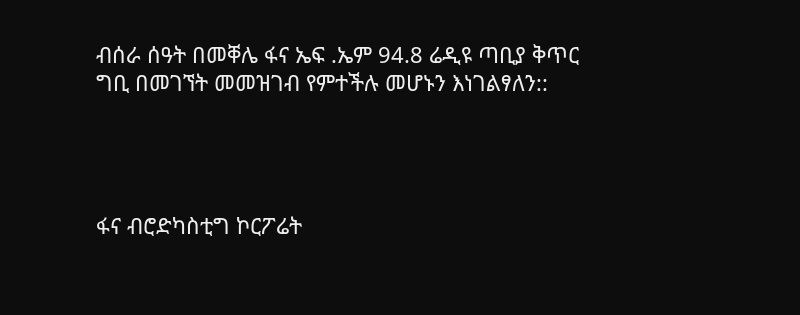ብሰራ ሰዓት በመቐሌ ፋና ኤፍ .ኤም 94.8 ሬዲዩ ጣቢያ ቅጥር ግቢ በመገኘት መመዝገብ የምተችሉ መሆኑን እነገልፃለን::




ፋና ብሮድካስቲግ ኮርፖሬት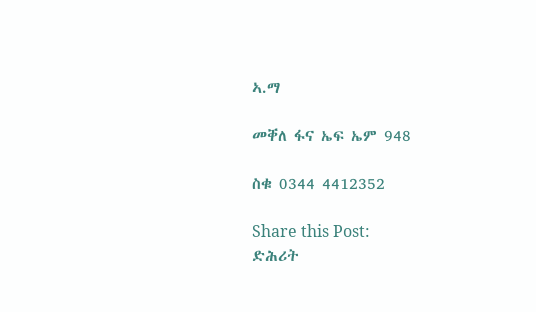ኣ.ማ

መቐለ ፋና ኤፍ ኤም 948

ስቁ 0344 4412352

Share this Post:
ድሕሪት